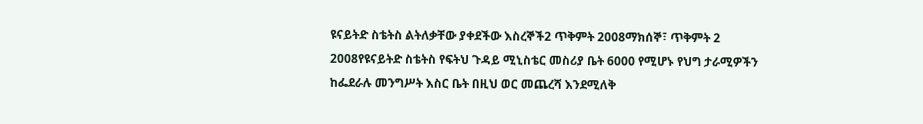ዩናይትድ ስቴትስ ልትለቃቸው ያቀደችው እስረኞች2 ጥቅምት 2008ማክሰኞ፣ ጥቅምት 2 2008የዩናይትድ ስቴትስ የፍትህ ጉዳይ ሚኒስቴር መስሪያ ቤት 6000 የሚሆኑ የህግ ታራሚዎችን ከፌደራሉ መንግሥት እስር ቤት በዚህ ወር መጨረሻ እንደሚለቅ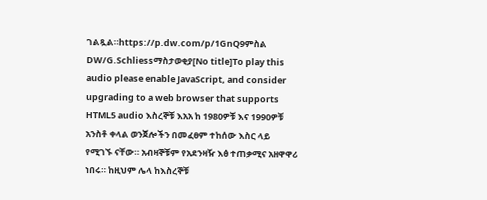ገልጿል።https://p.dw.com/p/1GnQ9ምስል DW/G.Schliessማስታወቂያ[No title]To play this audio please enable JavaScript, and consider upgrading to a web browser that supports HTML5 audio እስረኞቹ እአአ ከ 1980ዎቹ እና 1990ዎቹ አንስቶ ቀላል ወንጀሎችን በመፈፀም ተከሰው እስር ላይ የሚገኙ ናቸው። አብዛኞቹም የአደንዛዥ እፅ ተጠቃሚና አዘዋዋሪ ነበሩ። ከዚህም ሌላ ከእስረኞቹ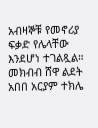አብዛኞቹ የመኖሪያ ፍቃድ የሌላቸው እንደሆነ ተገልጿል። መክብብ ሸዋ ልደት አበበ አርያም ተክሌ